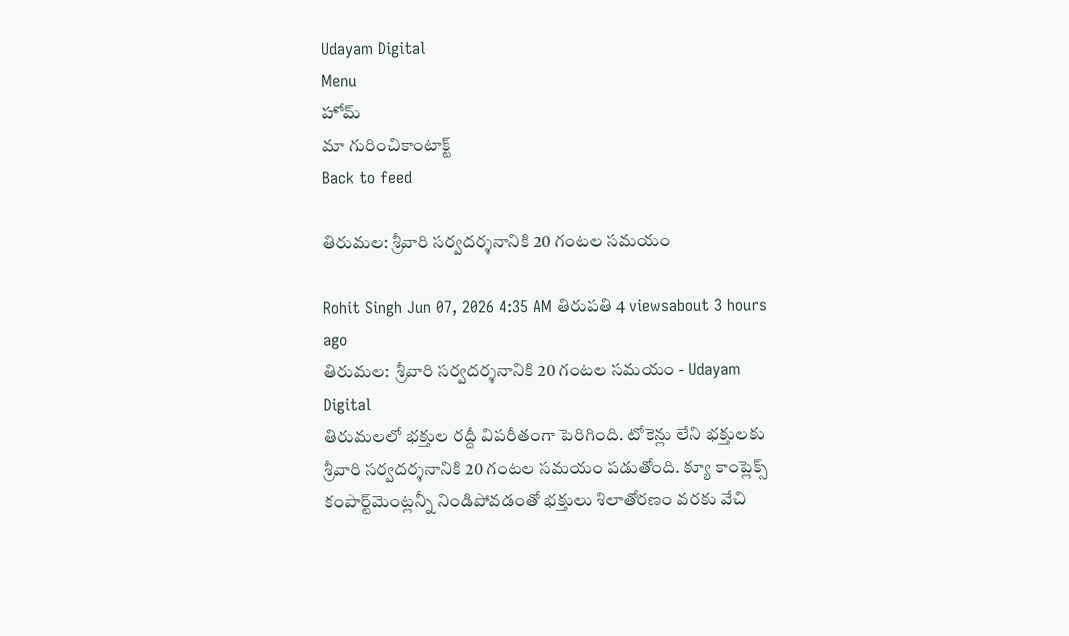Udayam Digital
Menu
హోమ్
మా గురించికాంటాక్ట్
Back to feed

తిరుమల: శ్రీవారి సర్వదర్శనానికి 20 గంటల సమయం

Rohit Singh Jun 07, 2026 4:35 AM తిరుపతి 4 viewsabout 3 hours ago
తిరుమల:  శ్రీవారి సర్వదర్శనానికి 20 గంటల సమయం - Udayam Digital
తిరుమలలో భక్తుల రద్దీ విపరీతంగా పెరిగింది. టోకెన్లు లేని భక్తులకు శ్రీవారి సర్వదర్శనానికి 20 గంటల సమయం పడుతోంది. క్యూ కాంప్లెక్స్ కంపార్ట్‌మెంట్లన్నీ నిండిపోవడంతో భక్తులు శిలాతోరణం వరకు వేచి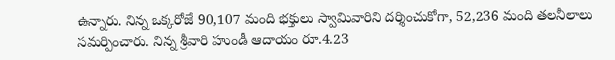ఉన్నారు. నిన్న ఒక్కరోజే 90,107 మంది భక్తులు స్వామివారిని దర్శించుకోగా, 52,236 మంది తలనీలాలు సమర్పించారు. నిన్న శ్రీవారి హుండీ ఆదాయం రూ.4.23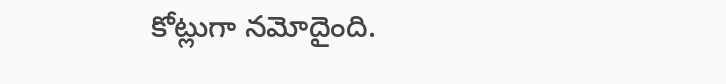కోట్లుగా నమోదైంది.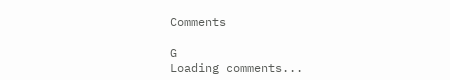Comments

G
Loading comments...